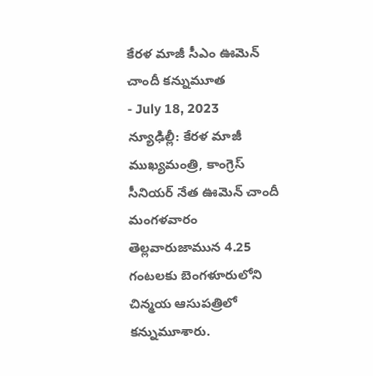కేరళ మాజీ సీఎం ఊమెన్ చాందీ కన్నుమూత
- July 18, 2023
న్యూఢిల్లీ: కేరళ మాజీ ముఖ్యమంత్రి, కాంగ్రెస్ సీనియర్ నేత ఊమెన్ చాందీ మంగళవారం తెల్లవారుజామున 4.25 గంటలకు బెంగళూరులోని చిన్మయ ఆసుపత్రిలో కన్నుమూశారు.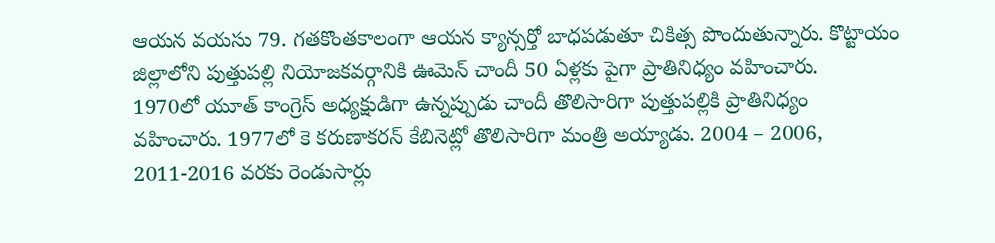ఆయన వయసు 79. గతకొంతకాలంగా ఆయన క్యాన్సర్తో బాధపడుతూ చికిత్స పొందుతున్నారు. కొట్టాయం జిల్లాలోని పుత్తుపల్లి నియోజకవర్గానికి ఊమెన్ చాందీ 50 ఏళ్లకు పైగా ప్రాతినిధ్యం వహించారు.
1970లో యూత్ కాంగ్రెస్ అధ్యక్షుడిగా ఉన్నప్పుడు చాందీ తొలిసారిగా పుత్తుపల్లికి ప్రాతినిధ్యం వహించారు. 1977లో కె కరుణాకరన్ కేబినెట్లో తొలిసారిగా మంత్రి అయ్యాడు. 2004 – 2006, 2011-2016 వరకు రెండుసార్లు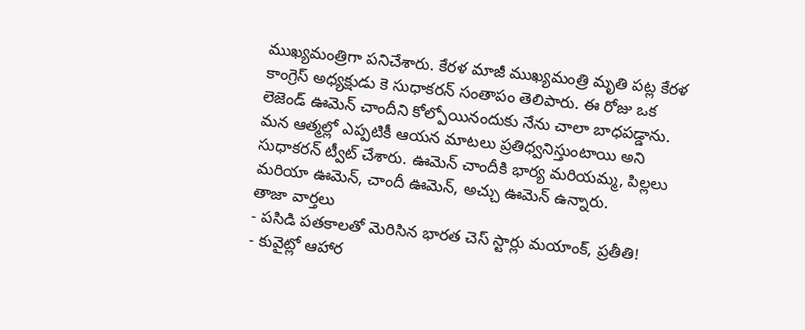ముఖ్యమంత్రిగా పనిచేశారు. కేరళ మాజీ ముఖ్యమంత్రి మృతి పట్ల కేరళ కాంగ్రెస్ అధ్యక్షుడు కె సుధాకరన్ సంతాపం తెలిపారు. ఈ రోజు ఒక లెజెండ్ ఊమెన్ చాందీని కోల్పోయినందుకు నేను చాలా బాధపడ్డాను. మన ఆత్మల్లో ఎప్పటికీ ఆయన మాటలు ప్రతిధ్వనిస్తుంటాయి అని సుధాకరన్ ట్వీట్ చేశారు. ఊమెన్ చాందీకి భార్య మరియమ్మ, పిల్లలు మరియా ఊమెన్, చాందీ ఊమెన్, అచ్చు ఊమెన్ ఉన్నారు.
తాజా వార్తలు
- పసిడి పతకాలతో మెరిసిన భారత చెస్ స్టార్లు మయాంక్, ప్రతీతి!
- కువైట్లో ఆహార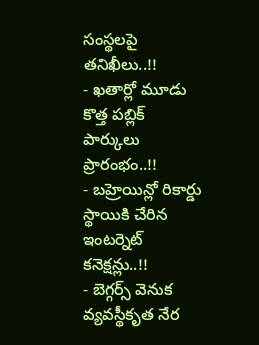సంస్థలపై తనిఖీలు..!!
- ఖతార్లో మూడు కొత్త పబ్లిక్ పార్కులు ప్రారంభం..!!
- బహ్రెయిన్లో రికార్డు స్థాయికి చేరిన ఇంటర్నెట్ కనెక్షన్లు..!!
- బెగ్గర్స్ వెనుక వ్యవస్థీకృత నేర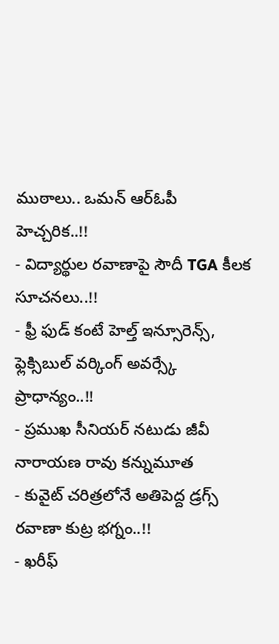ముఠాలు.. ఒమన్ ఆర్ఓపీ హెచ్చరిక..!!
- విద్యార్థుల రవాణాపై సౌదీ TGA కీలక సూచనలు..!!
- ఫ్రీ ఫుడ్ కంటే హెల్త్ ఇన్సూరెన్స్, ఫ్లెక్సిబుల్ వర్కింగ్ అవర్స్కే ప్రాధాన్యం..!!
- ప్రముఖ సీనియర్ నటుడు జీవీ నారాయణ రావు కన్నుమూత
- కువైట్ చరిత్రలోనే అతిపెద్ద డ్రగ్స్ రవాణా కుట్ర భగ్నం..!!
- ఖరీఫ్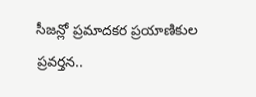సీజన్లో ప్రమాదకర ప్రయాణికుల ప్రవర్తన..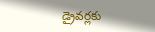డ్రైవర్లకు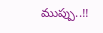ముప్పు..!!